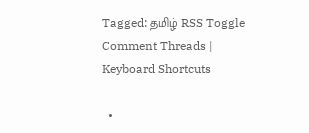Tagged: தமிழ் RSS Toggle Comment Threads | Keyboard Shortcuts

  •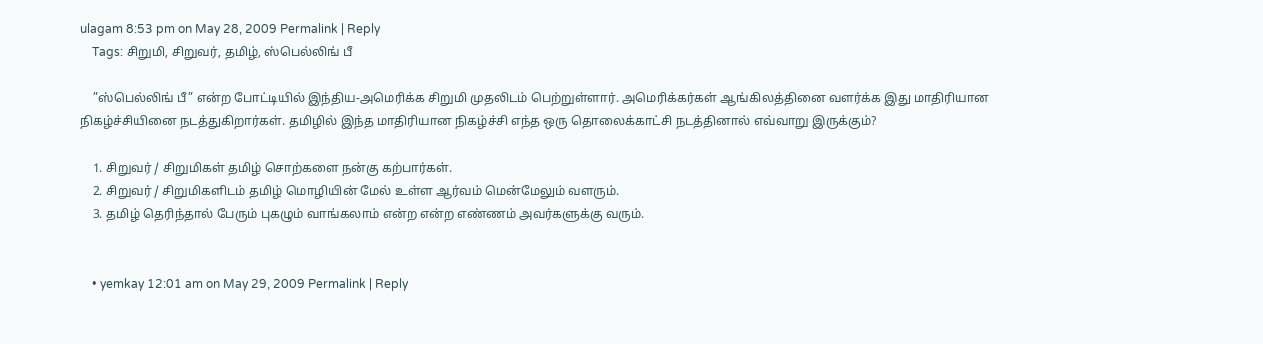ulagam 8:53 pm on May 28, 2009 Permalink | Reply
    Tags: சிறுமி, சிறுவர், தமிழ், ஸ்பெல்லிங் பீ

    ”ஸ்பெல்லிங் பீ” என்ற போட்டியில் இந்திய-அமெரிக்க சிறுமி முதலிடம் பெற்றுள்ளார். அமெரிக்கர்கள் ஆங்கிலத்தினை வளர்க்க இது மாதிரியான நிகழ்ச்சியினை நடத்துகிறார்கள். தமிழில் இந்த மாதிரியான நிகழ்ச்சி எந்த ஒரு தொலைக்காட்சி நடத்தினால் எவ்வாறு இருக்கும்?

    1. சிறுவர் / சிறுமிகள் தமிழ் சொற்களை நன்கு கற்பார்கள்.
    2. சிறுவர் / சிறுமிகளிடம் தமிழ் மொழியின் மேல் உள்ள ஆர்வம் மென்மேலும் வளரும்.
    3. தமிழ் தெரிந்தால் பேரும் புகழும் வாங்கலாம் என்ற என்ற எண்ணம் அவர்களுக்கு வரும்.


    • yemkay 12:01 am on May 29, 2009 Permalink | Reply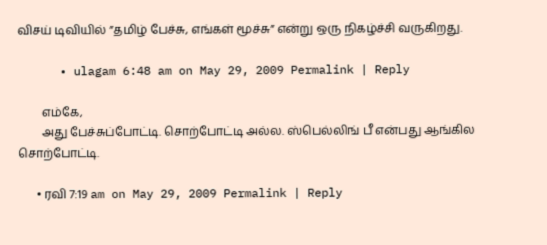விசய் டிவியில் ”தமிழ் பேச்சு, எங்கள் மூச்சு” என்று ஒரு நிகழ்ச்சி வருகிறது.

      • ulagam 6:48 am on May 29, 2009 Permalink | Reply

        எம்கே,
        அது பேச்சுப்போட்டி. சொற்போட்டி அல்ல. ஸ்பெல்லிங் பீ என்பது ஆங்கில சொற்போட்டி.

      • ரவி 7:19 am on May 29, 2009 Permalink | Reply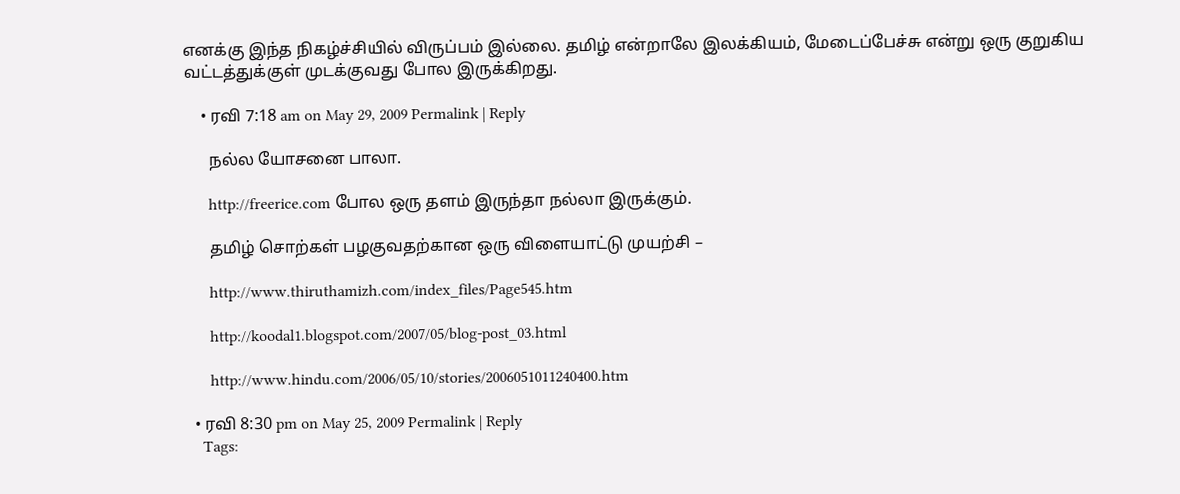எனக்கு இந்த நிகழ்ச்சியில் விருப்பம் இல்லை. தமிழ் என்றாலே இலக்கியம், மேடைப்பேச்சு என்று ஒரு குறுகிய வட்டத்துக்குள் முடக்குவது போல இருக்கிறது.

    • ரவி 7:18 am on May 29, 2009 Permalink | Reply

      நல்ல யோசனை பாலா.

      http://freerice.com போல ஒரு தளம் இருந்தா நல்லா இருக்கும்.

      தமிழ் சொற்கள் பழகுவதற்கான ஒரு விளையாட்டு முயற்சி –

      http://www.thiruthamizh.com/index_files/Page545.htm

      http://koodal1.blogspot.com/2007/05/blog-post_03.html

      http://www.hindu.com/2006/05/10/stories/2006051011240400.htm

  • ரவி 8:30 pm on May 25, 2009 Permalink | Reply
    Tags: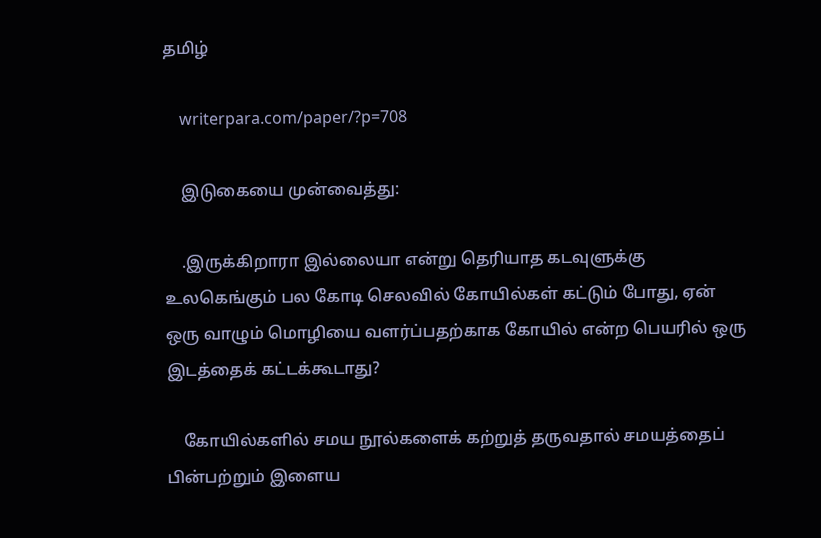தமிழ்

    writerpara.com/paper/?p=708

    இடுகையை முன்வைத்து:

    .இருக்கிறாரா இல்லையா என்று தெரியாத கடவுளுக்கு உலகெங்கும் பல கோடி செலவில் கோயில்கள் கட்டும் போது, ஏன் ஒரு வாழும் மொழியை வளர்ப்பதற்காக கோயில் என்ற பெயரில் ஒரு இடத்தைக் கட்டக்கூடாது?

    கோயில்களில் சமய நூல்களைக் கற்றுத் தருவதால் சமயத்தைப் பின்பற்றும் இளைய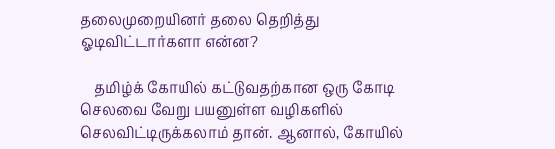தலைமுறையினர் தலை தெறித்து ஓடிவிட்டார்களா என்ன?

    தமிழ்க் கோயில் கட்டுவதற்கான ஒரு கோடி செலவை வேறு பயனுள்ள வழிகளில் செலவிட்டிருக்கலாம் தான். ஆனால், கோயில்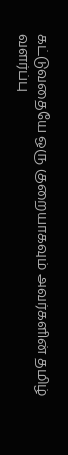கட்டுவதையே ஒரு குறையாகவும் அவர்களின் தமிழ் வளர்ப்பு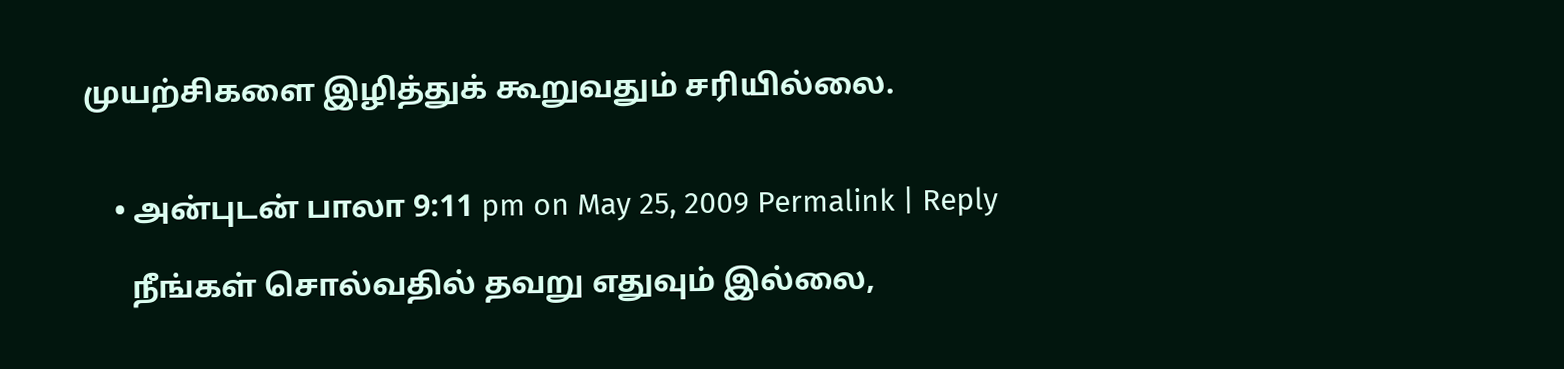முயற்சிகளை இழித்துக் கூறுவதும் சரியில்லை.


    • அன்புடன் பாலா 9:11 pm on May 25, 2009 Permalink | Reply

      நீங்கள் சொல்வதில் தவறு எதுவும் இல்லை,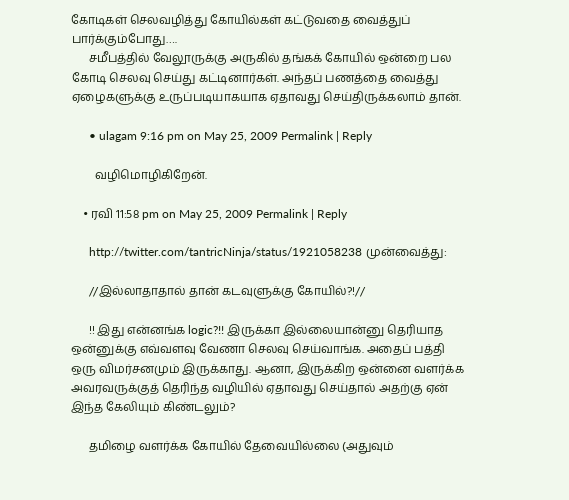கோடிகள் செலவழித்து கோயில்கள் கட்டுவதை வைத்துப் பார்க்கும்போது….
      சமீபத்தில் வேலூருக்கு அருகில் தங்கக் கோயில் ஒன்றை பல கோடி செலவு செய்து கட்டினார்கள். அந்தப் பணத்தை வைத்து ஏழைகளுக்கு உருப்படியாகயாக ஏதாவது செய்திருக்கலாம் தான்.

      • ulagam 9:16 pm on May 25, 2009 Permalink | Reply

        வழிமொழிகிறேன்.

    • ரவி 11:58 pm on May 25, 2009 Permalink | Reply

      http://twitter.com/tantricNinja/status/1921058238 முன்வைத்து:

      //இல்லாதாதால் தான் கடவுளுக்கு கோயில்?!//

      !! இது என்னங்க logic?!! இருக்கா இல்லையான்னு தெரியாத ஒன்னுக்கு எவ்வளவு வேணா செலவு செய்வாங்க. அதைப் பத்தி ஒரு விமர்சனமும் இருக்காது. ஆனா, இருக்கிற ஒன்னை வளர்க்க அவரவருக்குத் தெரிந்த வழியில் ஏதாவது செய்தால் அதற்கு ஏன் இந்த கேலியும் கிண்டலும்?

      தமிழை வளர்க்க கோயில் தேவையில்லை (அதுவும்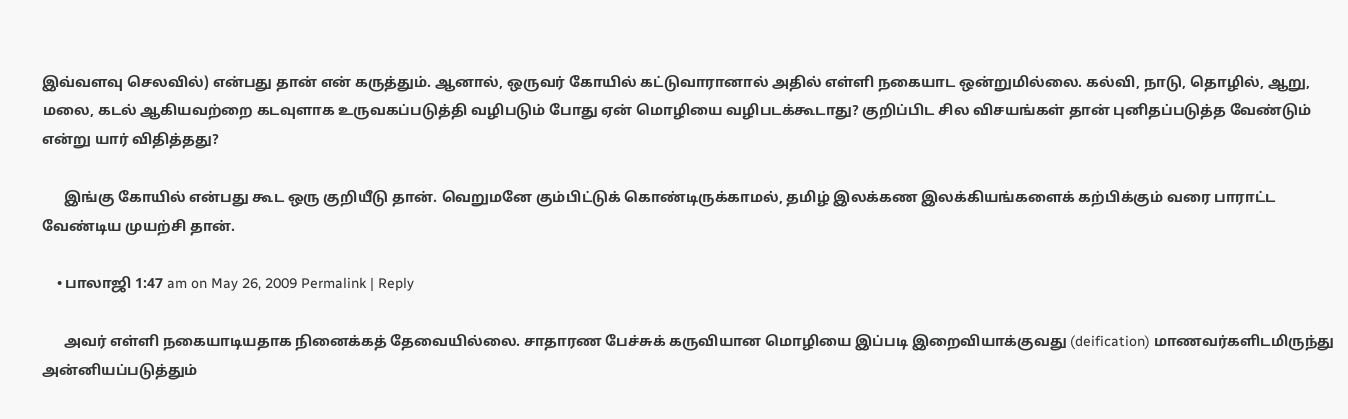இவ்வளவு செலவில்) என்பது தான் என் கருத்தும். ஆனால், ஒருவர் கோயில் கட்டுவாரானால் அதில் எள்ளி நகையாட ஒன்றுமில்லை. கல்வி, நாடு, தொழில், ஆறு, மலை, கடல் ஆகியவற்றை கடவுளாக உருவகப்படுத்தி வழிபடும் போது ஏன் மொழியை வழிபடக்கூடாது? குறிப்பிட சில விசயங்கள் தான் புனிதப்படுத்த வேண்டும் என்று யார் விதித்தது?

      இங்கு கோயில் என்பது கூட ஒரு குறியீடு தான். வெறுமனே கும்பிட்டுக் கொண்டிருக்காமல், தமிழ் இலக்கண இலக்கியங்களைக் கற்பிக்கும் வரை பாராட்ட வேண்டிய முயற்சி தான்.

    • பாலாஜி 1:47 am on May 26, 2009 Permalink | Reply

      அவர் எள்ளி நகையாடியதாக நினைக்கத் தேவையில்லை. சாதாரண பேச்சுக் கருவியான மொழியை இப்படி இறைவியாக்குவது (deification) மாணவர்களிடமிருந்து அன்னியப்படுத்தும்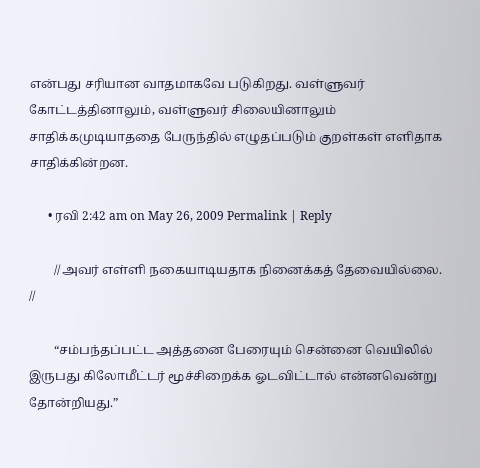என்பது சரியான வாதமாகவே படுகிறது. வள்ளுவர் கோட்டத்தினாலும், வள்ளுவர் சிலையினாலும் சாதிக்கமுடியாததை பேருந்தில் எழுதப்படும் குறள்கள் எளிதாக சாதிக்கின்றன.

      • ரவி 2:42 am on May 26, 2009 Permalink | Reply

        //அவர் எள்ளி நகையாடியதாக நினைக்கத் தேவையில்லை. //

        “சம்பந்தப்பட்ட அத்தனை பேரையும் சென்னை வெயிலில் இருபது கிலோமீட்டர் மூச்சிறைக்க ஓடவிட்டால் என்னவென்று தோன்றியது.”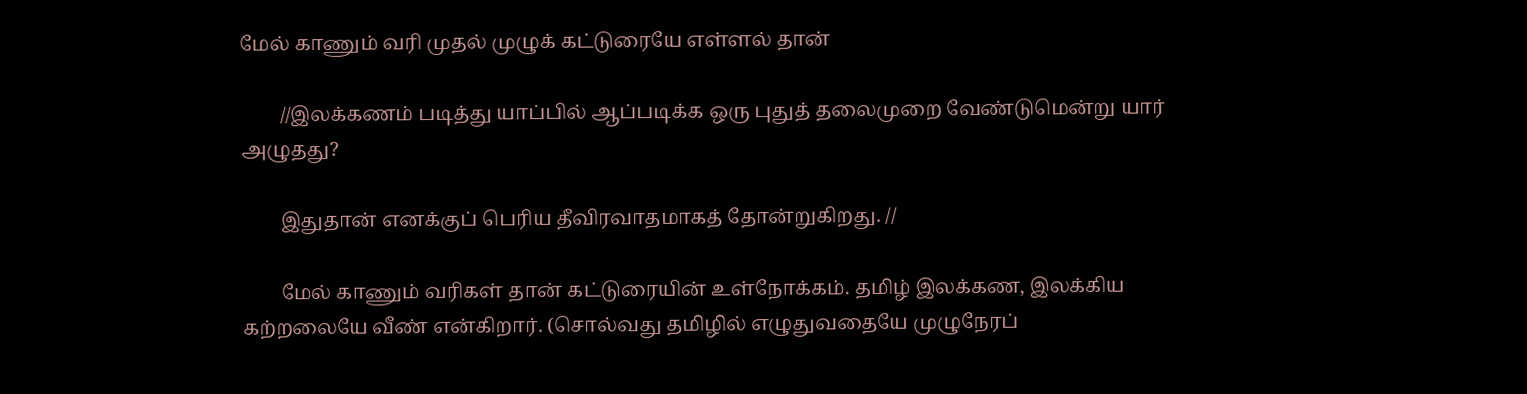மேல் காணும் வரி முதல் முழுக் கட்டுரையே எள்ளல் தான்

        //இலக்கணம் படித்து யாப்பில் ஆப்படிக்க ஒரு புதுத் தலைமுறை வேண்டுமென்று யார் அழுதது?

        இதுதான் எனக்குப் பெரிய தீவிரவாதமாகத் தோன்றுகிறது. //

        மேல் காணும் வரிகள் தான் கட்டுரையின் உள்நோக்கம். தமிழ் இலக்கண, இலக்கிய கற்றலையே வீண் என்கிறார். (சொல்வது தமிழில் எழுதுவதையே முழுநேரப்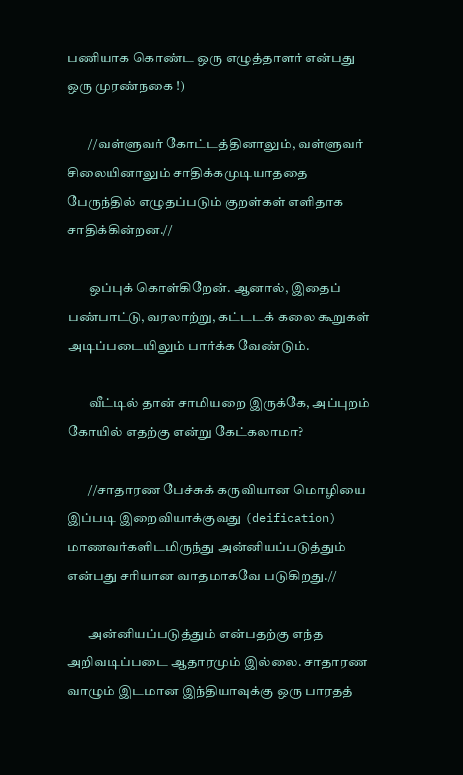பணியாக கொண்ட ஒரு எழுத்தாளர் என்பது ஒரு முரண்நகை !)

        //வள்ளுவர் கோட்டத்தினாலும், வள்ளுவர் சிலையினாலும் சாதிக்கமுடியாததை பேருந்தில் எழுதப்படும் குறள்கள் எளிதாக சாதிக்கின்றன.//

        ஒப்புக் கொள்கிறேன். ஆனால், இதைப் பண்பாட்டு, வரலாற்று, கட்டடக் கலை கூறுகள் அடிப்படையிலும் பார்க்க வேண்டும்.

        வீட்டில் தான் சாமியறை இருக்கே, அப்புறம் கோயில் எதற்கு என்று கேட்கலாமா?

        //சாதாரண பேச்சுக் கருவியான மொழியை இப்படி இறைவியாக்குவது (deification) மாணவர்களிடமிருந்து அன்னியப்படுத்தும் என்பது சரியான வாதமாகவே படுகிறது.//

        அன்னியப்படுத்தும் என்பதற்கு எந்த அறிவடிப்படை ஆதாரமும் இல்லை. சாதாரண வாழும் இடமான இந்தியாவுக்கு ஒரு பாரதத்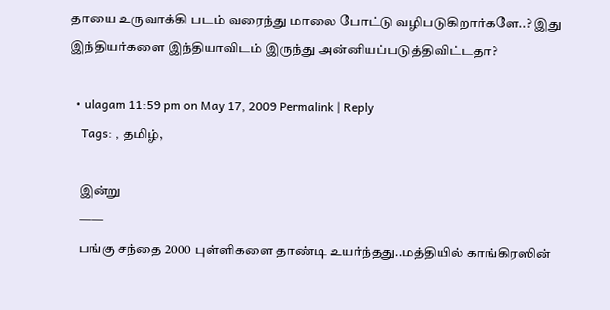தாயை உருவாக்கி படம் வரைந்து மாலை போட்டு வழிபடுகிறார்களே..? இது இந்தியர்களை இந்தியாவிடம் இருந்து அன்னியப்படுத்திவிட்டதா?

  • ulagam 11:59 pm on May 17, 2009 Permalink | Reply
    Tags: , தமிழ்,

    இன்று
    ——
    பங்கு சந்தை 2000 புள்ளிகளை தாண்டி உயர்ந்தது..மத்தியில் காங்கிரஸின்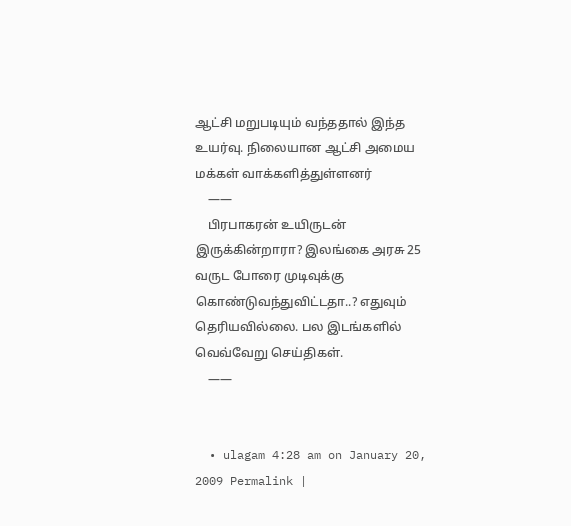ஆட்சி மறுபடியும் வந்ததால் இந்த உயர்வு. நிலையான ஆட்சி அமைய மக்கள் வாக்களித்துள்ளனர்
    ——
    பிரபாகரன் உயிருடன் இருக்கின்றாரா? இலங்கை அரசு 25 வருட போரை முடிவுக்கு கொண்டுவந்துவிட்டதா..? எதுவும் தெரியவில்லை. பல இடங்களில் வெவ்வேறு செய்திகள்.
    ——


  • ulagam 4:28 am on January 20, 2009 Permalink |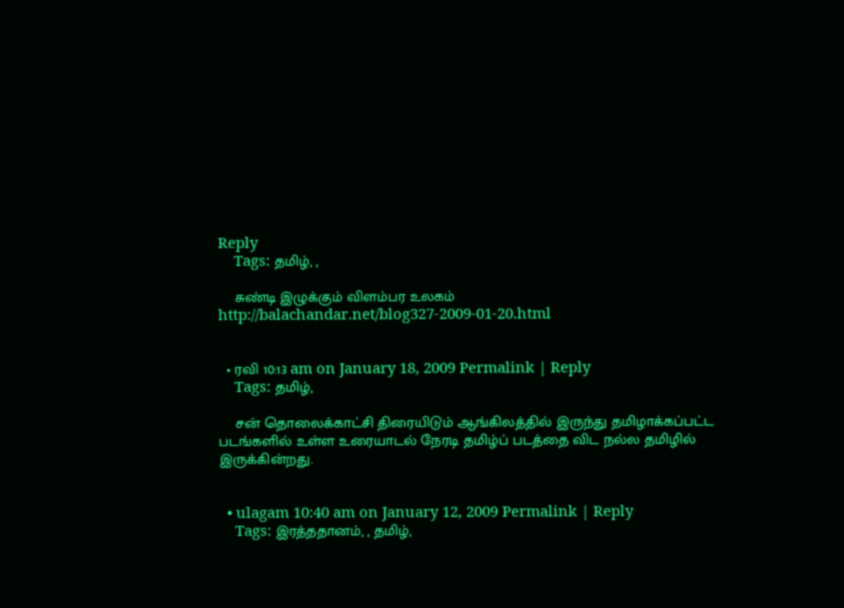Reply
    Tags: தமிழ், ,

    சுண்டி இழுக்கும் விளம்பர உலகம் http://balachandar.net/blog327-2009-01-20.html


  • ரவி 10:13 am on January 18, 2009 Permalink | Reply
    Tags: தமிழ்,

    சன் தொலைக்காட்சி திரையிடும் ஆங்கிலத்தில் இருந்து தமிழாக்கப்பட்ட படங்களில் உள்ள உரையாடல் நேரடி தமிழ்ப் படத்தை விட நல்ல தமிழில் இருக்கின்றது.


  • ulagam 10:40 am on January 12, 2009 Permalink | Reply
    Tags: இரத்ததானம், , தமிழ்,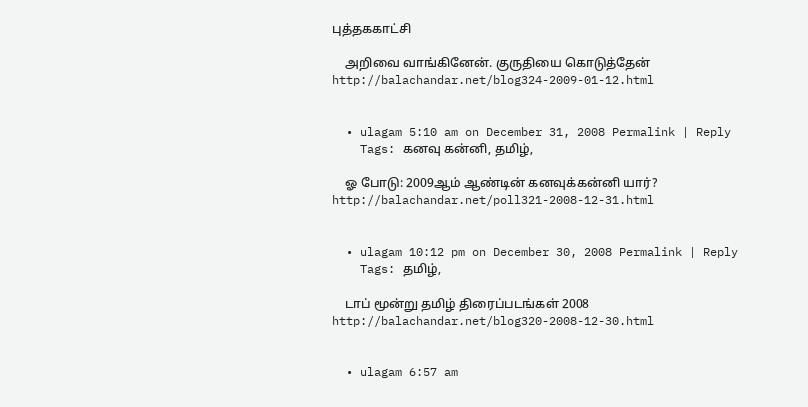புத்தககாட்சி

    அறிவை வாங்கினேன். குருதியை கொடுத்தேன் http://balachandar.net/blog324-2009-01-12.html


  • ulagam 5:10 am on December 31, 2008 Permalink | Reply
    Tags: கனவு கன்னி, தமிழ்,

    ஓ போடு: 2009ஆம் ஆண்டின் கனவுக்கன்னி யார்? http://balachandar.net/poll321-2008-12-31.html


  • ulagam 10:12 pm on December 30, 2008 Permalink | Reply
    Tags: தமிழ்,

    டாப் மூன்று தமிழ் திரைப்படங்கள் 2008 http://balachandar.net/blog320-2008-12-30.html


  • ulagam 6:57 am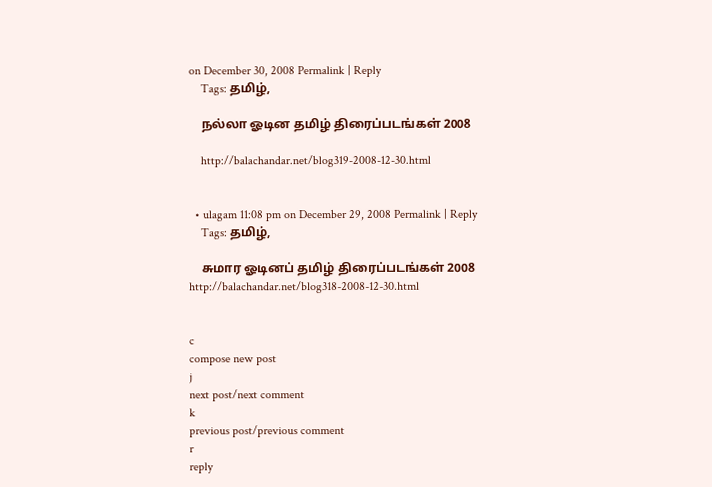on December 30, 2008 Permalink | Reply
    Tags: தமிழ்,

    நல்லா ஓடின தமிழ் திரைப்படங்கள் 2008

    http://balachandar.net/blog319-2008-12-30.html


  • ulagam 11:08 pm on December 29, 2008 Permalink | Reply
    Tags: தமிழ்,

    சுமார ஓடினப் தமிழ் திரைப்படங்கள் 2008 http://balachandar.net/blog318-2008-12-30.html


c
compose new post
j
next post/next comment
k
previous post/previous comment
r
reply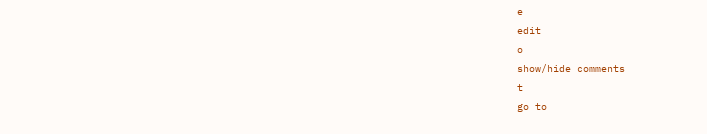e
edit
o
show/hide comments
t
go to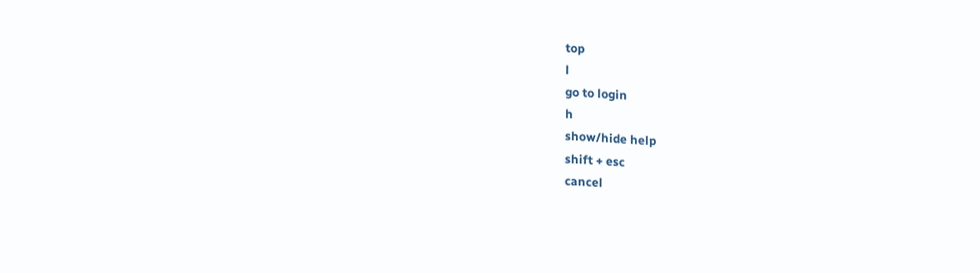top
l
go to login
h
show/hide help
shift + esc
cancel